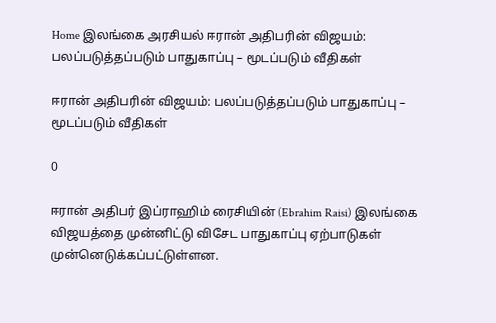Home இலங்கை அரசியல் ஈரான் அதிபரின் விஜயம்: பலப்படுத்தப்படும் பாதுகாப்பு – மூடப்படும் வீதிகள்

ஈரான் அதிபரின் விஜயம்: பலப்படுத்தப்படும் பாதுகாப்பு – மூடப்படும் வீதிகள்

0

ஈரான் அதிபர் இப்ராஹிம் ரைசியின் (Ebrahim Raisi) இலங்கை விஜயத்தை முன்னிட்டு விசேட பாதுகாப்பு ஏற்பாடுகள் முன்னெடுக்கப்பட்டுள்ளன.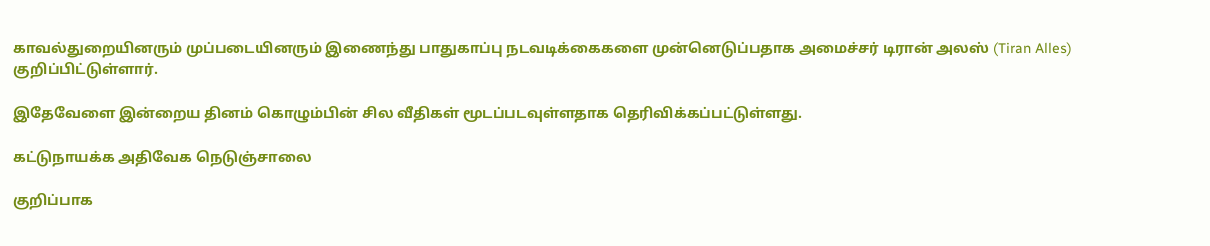காவல்துறையினரும் முப்படையினரும் இணைந்து பாதுகாப்பு நடவடிக்கைகளை முன்னெடுப்பதாக அமைச்சர் டிரான் அலஸ் (Tiran Alles) குறிப்பிட்டுள்ளார்.

இதேவேளை இன்றைய தினம் கொழும்பின் சில வீதிகள் மூடப்படவுள்ளதாக தெரிவிக்கப்பட்டுள்ளது.

கட்டுநாயக்க அதிவேக நெடுஞ்சாலை

குறிப்பாக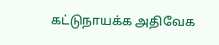கட்டுநாயக்க அதிவேக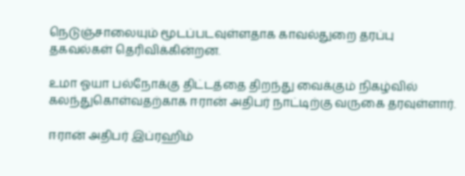நெடுஞ்சாலையும் மூடப்படவுள்ளதாக காவல்துறை தரப்பு தகவல்கள் தெரிவிக்கின்றன.

உமா ஓயா பல்நோக்கு திட்டத்தை திறந்து வைக்கும் நிகழ்வில் கலந்துகொள்வதற்காக ஈரான் அதிபர் நாட்டிற்கு வருகை தரவுள்ளார்.

ஈரான் அதிபர் இப்ரஹிம்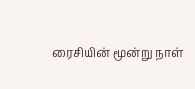ரைசியின் மூன்று நாள்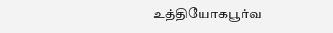உத்தியோகபூர்வ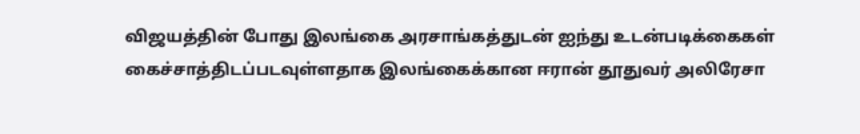விஜயத்தின் போது இலங்கை அரசாங்கத்துடன் ஐந்து உடன்படிக்கைகள் கைச்சாத்திடப்படவுள்ளதாக இலங்கைக்கான ஈரான் தூதுவர் அலிரேசா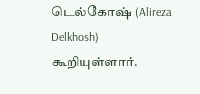டெல்கோஷ் (Alireza Delkhosh) கூறியுள்ளார்.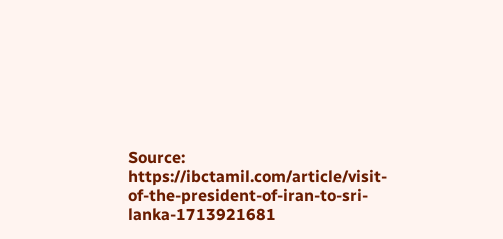Source: https://ibctamil.com/article/visit-of-the-president-of-iran-to-sri-lanka-1713921681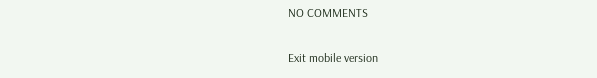NO COMMENTS

Exit mobile version